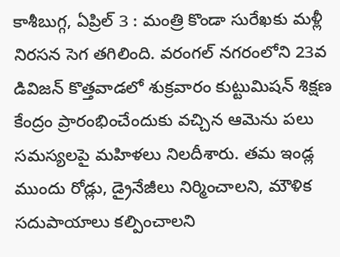కాశీబుగ్గ, ఏప్రిల్ 3 : మంత్రి కొండా సురేఖకు మళ్లీ నిరసన సెగ తగిలింది. వరంగల్ నగరంలోని 23వ డివిజన్ కొత్తవాడలో శుక్రవారం కుట్టుమిషన్ శిక్షణ కేంద్రం ప్రారంభించేందుకు వచ్చిన ఆమెను పలు సమస్యలపై మహిళలు నిలదీశారు. తమ ఇండ్ల ముందు రోడ్లు, డ్రైనేజీలు నిర్మించాలని, మౌళిక సదుపాయాలు కల్పించాలని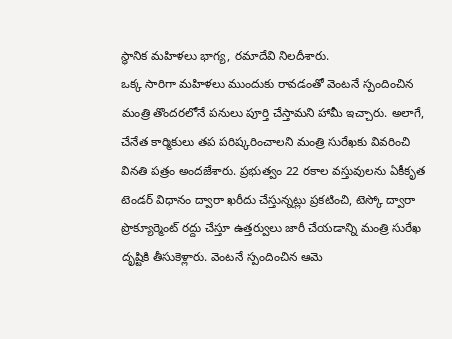స్థానిక మహిళలు భాగ్య, రమాదేవి నిలదీశారు.
ఒక్క సారిగా మహిళలు ముందుకు రావడంతో వెంటనే స్పందించిన మంత్రి తొందరలోనే పనులు పూర్తి చేస్తామని హామీ ఇచ్చారు. అలాగే, చేనేత కార్మికులు తప పరిష్కరించాలని మంత్రి సురేఖకు వివరించి వినతి పత్రం అందజేశారు. ప్రభుత్వం 22 రకాల వస్తువులను ఏకీకృత టెండర్ విధానం ద్వారా ఖరీదు చేస్తున్నట్లు ప్రకటించి, టెస్కో ద్వారా ప్రొక్యూర్మెంట్ రద్దు చేస్తూ ఉత్తర్వులు జారీ చేయడాన్ని మంత్రి సురేఖ దృష్టికి తీసుకెళ్లారు. వెంటనే స్పందించిన ఆమె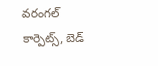వరంగల్ కార్పెట్స్, బెడ్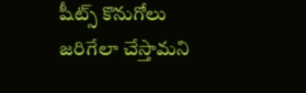షీట్స్ కొనుగోలు జరిగేలా చేస్తామని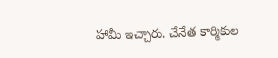హామీ ఇచ్చారు. చేనేత కార్మికుల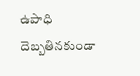ఉపాధి దెబ్బతినకుండా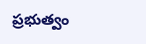ప్రభుత్వం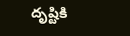దృష్టికి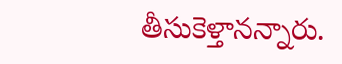తీసుకెళ్తానన్నారు.